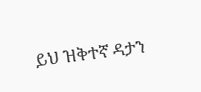ይህ ዝቅተኛ ዳታን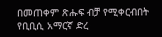በመጠቀም ጽሑፍ ብቻ የሚቀርብበት የቢቢሲ አማርኛ ድረ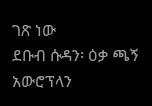ገጽ ነው
ደቡብ ሱዳን፡ ዕቃ ጫኝ አውሮፕላን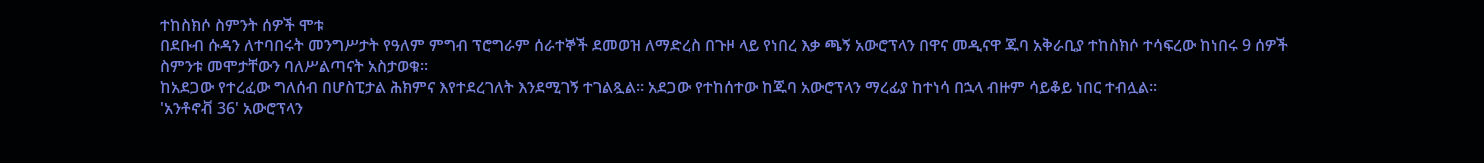ተከስክሶ ስምንት ሰዎች ሞቱ
በደቡብ ሱዳን ለተባበሩት መንግሥታት የዓለም ምግብ ፕሮግራም ሰራተኞች ደመወዝ ለማድረስ በጉዞ ላይ የነበረ እቃ ጫኝ አውሮፕላን በዋና መዲናዋ ጁባ አቅራቢያ ተከስክሶ ተሳፍረው ከነበሩ 9 ሰዎች ስምንቱ መሞታቸውን ባለሥልጣናት አስታወቁ።
ከአደጋው የተረፈው ግለሰብ በሆስፒታል ሕክምና እየተደረገለት እንደሚገኝ ተገልጿል። አደጋው የተከሰተው ከጁባ አውሮፕላን ማረፊያ ከተነሳ በኋላ ብዙም ሳይቆይ ነበር ተብሏል።
'አንቶኖቭ 36' አውሮፕላን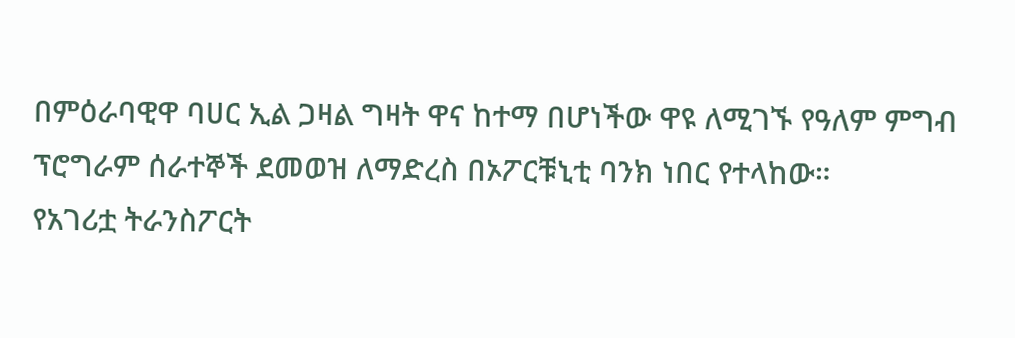በምዕራባዊዋ ባሀር ኢል ጋዛል ግዛት ዋና ከተማ በሆነችው ዋዩ ለሚገኙ የዓለም ምግብ ፕሮግራም ሰራተኞች ደመወዝ ለማድረስ በኦፖርቹኒቲ ባንክ ነበር የተላከው።
የአገሪቷ ትራንስፖርት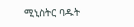ሚኒስትር ባዱት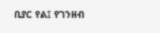ቢያር የል፤ የገንዘብ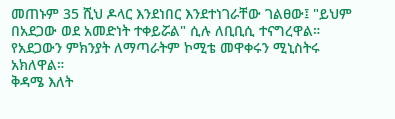መጠኑም 35 ሺህ ዶላር እንደነበር እንደተነገራቸው ገልፀው፤ "ይህም በአደጋው ወደ አመድነት ተቀይሯል" ሲሉ ለቢቢሲ ተናግረዋል።
የአደጋውን ምክንያት ለማጣራትም ኮሚቴ መዋቀሩን ሚኒስትሩ አክለዋል።
ቅዳሜ እለት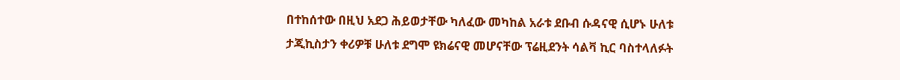በተከሰተው በዚህ አደጋ ሕይወታቸው ካለፈው መካከል አራቱ ደቡብ ሱዳናዊ ሲሆኑ ሁለቱ ታጂኪስታን ቀሪዎቹ ሁለቱ ደግሞ ዩክሬናዊ መሆናቸው ፕሬዚደንት ሳልቫ ኪር ባስተላለፉት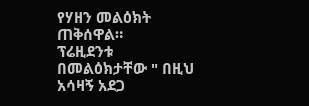የሃዘን መልዕክት ጠቅሰዋል።
ፕሬዚደንቱ በመልዕክታቸው " በዚህ አሳዛኝ አደጋ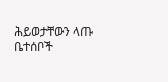ሕይወታቸውን ላጡ ቤተሰቦች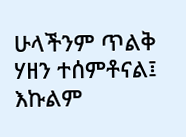ሁላችንም ጥልቅ ሃዘን ተሰምቶናል፤ እኩልም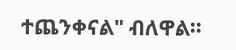ተጨንቀናል" ብለዋል።